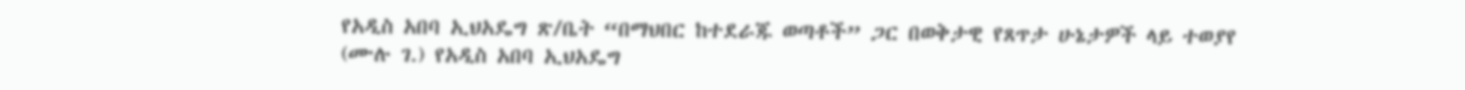የአዲስ አበባ ኢህአዴግ ጽ/ቤት “በማህበር ከተደራጁ ወጣቶች” ጋር በወቅታዊ የጸጥታ ሁኔታዎች ላይ ተወያየ
(ሙሉ ገ.) የአዲስ አበባ ኢህአዴግ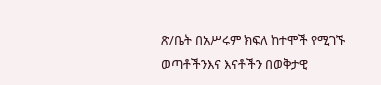ጽ/ቤት በአሥሩም ክፍለ ከተሞች የሚገኙ ወጣቶችንእና እናቶችን በወቅታዊ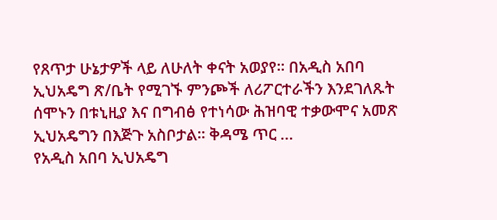የጸጥታ ሁኔታዎች ላይ ለሁለት ቀናት አወያየ፡፡ በአዲስ አበባ ኢህአዴግ ጽ/ቤት የሚገኙ ምንጮች ለሪፖርተራችን እንደገለጹት ሰሞኑን በቱኒዚያ እና በግብፅ የተነሳው ሕዝባዊ ተቃውሞና አመጽ ኢህአዴግን በእጅጉ አስቦታል፡፡ ቅዳሜ ጥር …
የአዲስ አበባ ኢህአዴግ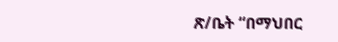ጽ/ቤት “በማህበር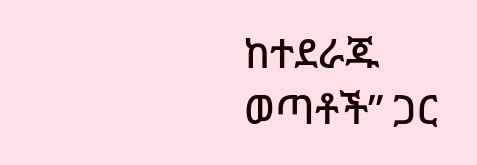ከተደራጁ ወጣቶች” ጋር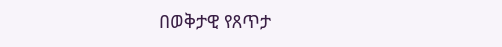በወቅታዊ የጸጥታ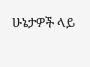ሁኔታዎች ላይ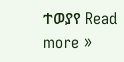ተወያየ Read more »